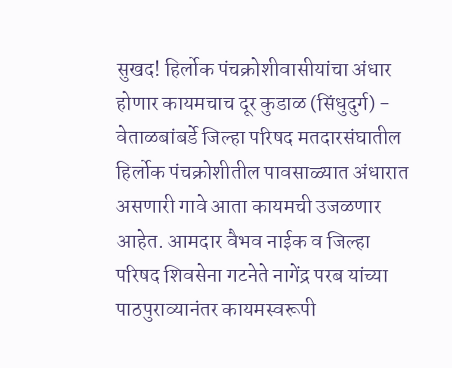सुखद! हिर्लोक पंचक्रोशीवासीयांचा अंधार होणार कायमचाच दूर कुडाळ (सिंधुदुर्ग) - वेताळबांबर्डे जिल्हा परिषद मतदारसंघातील हिर्लोक पंचक्रोशीतील पावसाळ्यात अंधारात असणारी गावे आता कायमची उजळणार आहेत. आमदार वैभव नाईक व जिल्हा परिषद शिवसेना गटनेते नागेंद्र परब यांच्या पाठपुराव्यानंतर कायमस्वरूपी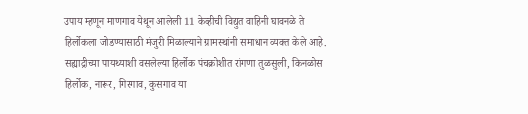उपाय म्हणून माणगाव येथून आलेली 11 केव्हीची विद्युत वाहिनी घावनळे ते हिर्लोकला जोडण्यासाठी मंजुरी मिळाल्याने ग्रामस्थांनी समाधान व्यक्त केले आहे.  सह्याद्रीच्या पायथ्याशी वसलेल्या हिर्लोक पंचक्रोशीत रांगणा तुळसुली, किनळोस हिर्लोक, नारूर, गिरगाव, कुसगाव या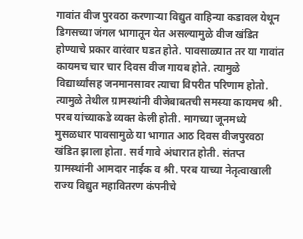गावांत वीज पुरवठा करणाऱ्या विद्युत वाहिन्या कडावल येथून डिगसच्या जंगल भागातून येत असल्यामुळे वीज खंडित होण्याचे प्रकार वारंवार घडत होते. पावसाळ्यात तर या गावांत कायमच चार चार दिवस वीज गायब होते. त्यामुळे विद्यार्थ्यांसह जनमानसावर त्याचा विपरीत परिणाम होतो. त्यामुळे तेथील ग्रामस्थांनी वीजेबाबतची समस्या कायमच श्री. परब यांच्याकडे व्यक्त केली होती. मागच्या जूनमध्ये मुसळधार पावसामुळे या भागात आठ दिवस वीजपुरवठा खंडित झाला होता. सर्व गावे अंधारात होती. संतप्त ग्रामस्थांनी आमदार नाईक व श्री. परब याच्या नेतृत्वाखाली राज्य विद्युत महावितरण कंपनीचे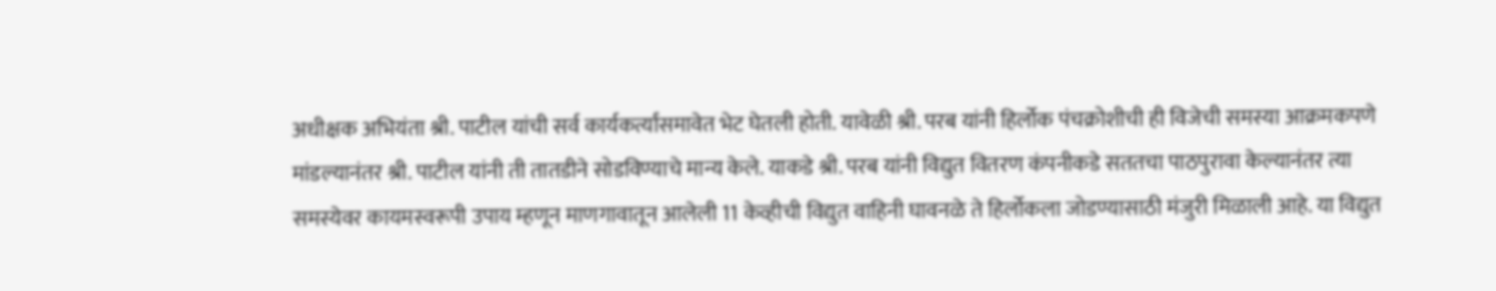अधीक्षक अभियंता श्री. पाटील यांची सर्व कार्यकर्त्यांसमावेत भेट घेतली होती. यावेळी श्री. परब यांनी हिर्लोक पंचक्रोशीची ही विजेची समस्या आक्रमकपणे मांडल्यानंतर श्री. पाटील यांनी ती तातडीने सोडविण्याचे मान्य केले. याकडे श्री. परब यांनी विद्युत वितरण कंपनीकडे सततचा पाठपुरावा केल्यानंतर त्या समस्येवर कायमस्वरूपी उपाय म्हणून माणगावातून आलेली 11 केव्हीची विद्युत वाहिनी घावनळे ते हिर्लोकला जोडण्यासाठी मंजुरी मिळाली आहे. या विद्युत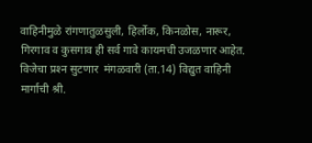वाहिनीमुळे रांगणातुळसुली, हिर्लोक, किनळोस, नारूर, गिरगाव व कुसगाव ही सर्व गावे कायमची उजळणार आहेत.  विजेचा प्रश्‍न सुटणार  मंगळवारी (ता.14) विद्युत वाहिनी मार्गाची श्री.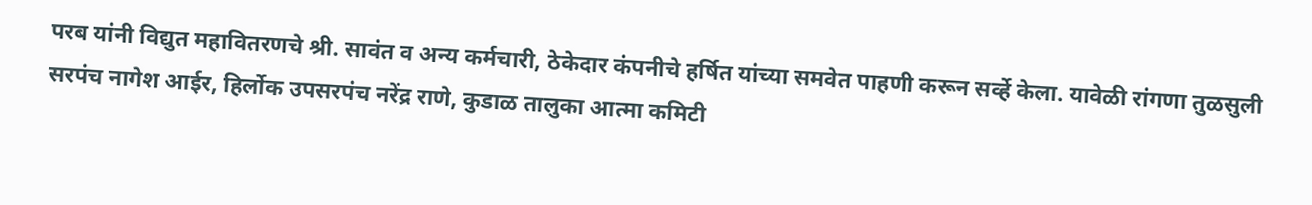परब यांनी विद्युत महावितरणचे श्री. सावंत व अन्य कर्मचारी, ठेकेदार कंपनीचे हर्षित यांच्या समवेत पाहणी करून सर्व्हे केला. यावेळी रांगणा तुळसुली सरपंच नागेश आईर, हिर्लोक उपसरपंच नरेंद्र राणे, कुडाळ तालुका आत्मा कमिटी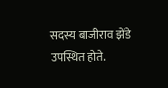सदस्य बाजीराव झेंडे उपस्थित होते.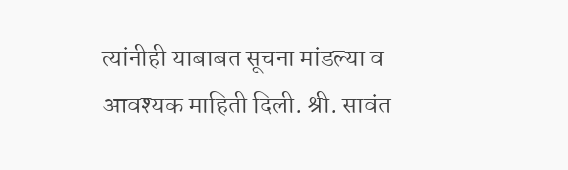त्यांनीही याबाबत सूचना मांडल्या व आवश्‍यक माहिती दिली. श्री. सावंत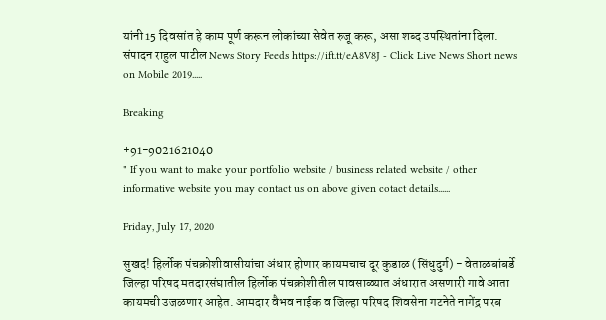यांनी 15 दिवसांत हे काम पूर्ण करून लोकांच्या सेवेत रुजू करू, असा शब्द उपस्थितांना दिला.  संपादन राहुल पाटील News Story Feeds https://ift.tt/eA8V8J - Click Live News Short news on Mobile 2019.....

Breaking

+91-9021621040
" If you want to make your portfolio website / business related website / other informative website you may contact us on above given cotact details......

Friday, July 17, 2020

सुखद! हिर्लोक पंचक्रोशीवासीयांचा अंधार होणार कायमचाच दूर कुडाळ (सिंधुदुर्ग) - वेताळबांबर्डे जिल्हा परिषद मतदारसंघातील हिर्लोक पंचक्रोशीतील पावसाळ्यात अंधारात असणारी गावे आता कायमची उजळणार आहेत. आमदार वैभव नाईक व जिल्हा परिषद शिवसेना गटनेते नागेंद्र परब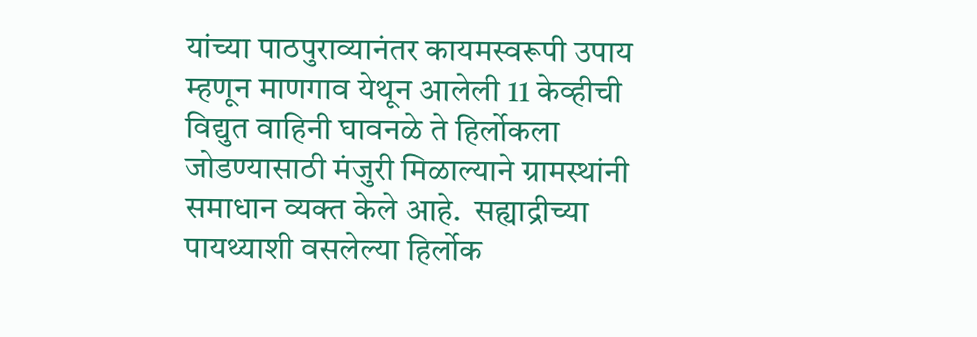यांच्या पाठपुराव्यानंतर कायमस्वरूपी उपाय म्हणून माणगाव येथून आलेली 11 केव्हीची विद्युत वाहिनी घावनळे ते हिर्लोकला जोडण्यासाठी मंजुरी मिळाल्याने ग्रामस्थांनी समाधान व्यक्त केले आहे.  सह्याद्रीच्या पायथ्याशी वसलेल्या हिर्लोक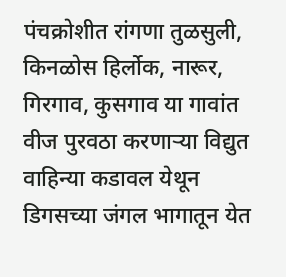पंचक्रोशीत रांगणा तुळसुली, किनळोस हिर्लोक, नारूर, गिरगाव, कुसगाव या गावांत वीज पुरवठा करणाऱ्या विद्युत वाहिन्या कडावल येथून डिगसच्या जंगल भागातून येत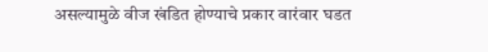असल्यामुळे वीज खंडित होण्याचे प्रकार वारंवार घडत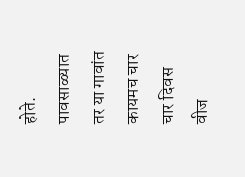होते. पावसाळ्यात तर या गावांत कायमच चार चार दिवस वीज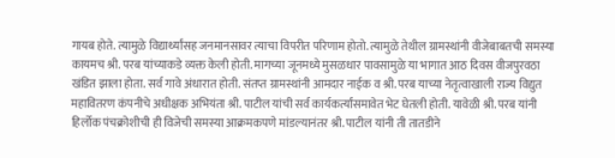गायब होते. त्यामुळे विद्यार्थ्यांसह जनमानसावर त्याचा विपरीत परिणाम होतो. त्यामुळे तेथील ग्रामस्थांनी वीजेबाबतची समस्या कायमच श्री. परब यांच्याकडे व्यक्त केली होती. मागच्या जूनमध्ये मुसळधार पावसामुळे या भागात आठ दिवस वीजपुरवठा खंडित झाला होता. सर्व गावे अंधारात होती. संतप्त ग्रामस्थांनी आमदार नाईक व श्री. परब याच्या नेतृत्वाखाली राज्य विद्युत महावितरण कंपनीचे अधीक्षक अभियंता श्री. पाटील यांची सर्व कार्यकर्त्यांसमावेत भेट घेतली होती. यावेळी श्री. परब यांनी हिर्लोक पंचक्रोशीची ही विजेची समस्या आक्रमकपणे मांडल्यानंतर श्री. पाटील यांनी ती तातडीने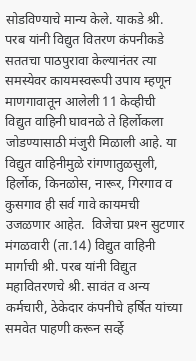सोडविण्याचे मान्य केले. याकडे श्री. परब यांनी विद्युत वितरण कंपनीकडे सततचा पाठपुरावा केल्यानंतर त्या समस्येवर कायमस्वरूपी उपाय म्हणून माणगावातून आलेली 11 केव्हीची विद्युत वाहिनी घावनळे ते हिर्लोकला जोडण्यासाठी मंजुरी मिळाली आहे. या विद्युत वाहिनीमुळे रांगणातुळसुली, हिर्लोक, किनळोस, नारूर, गिरगाव व कुसगाव ही सर्व गावे कायमची उजळणार आहेत.  विजेचा प्रश्‍न सुटणार  मंगळवारी (ता.14) विद्युत वाहिनी मार्गाची श्री. परब यांनी विद्युत महावितरणचे श्री. सावंत व अन्य कर्मचारी, ठेकेदार कंपनीचे हर्षित यांच्या समवेत पाहणी करून सर्व्हे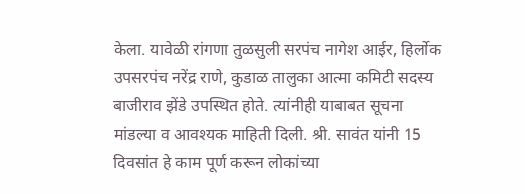केला. यावेळी रांगणा तुळसुली सरपंच नागेश आईर, हिर्लोक उपसरपंच नरेंद्र राणे, कुडाळ तालुका आत्मा कमिटी सदस्य बाजीराव झेंडे उपस्थित होते. त्यांनीही याबाबत सूचना मांडल्या व आवश्‍यक माहिती दिली. श्री. सावंत यांनी 15 दिवसांत हे काम पूर्ण करून लोकांच्या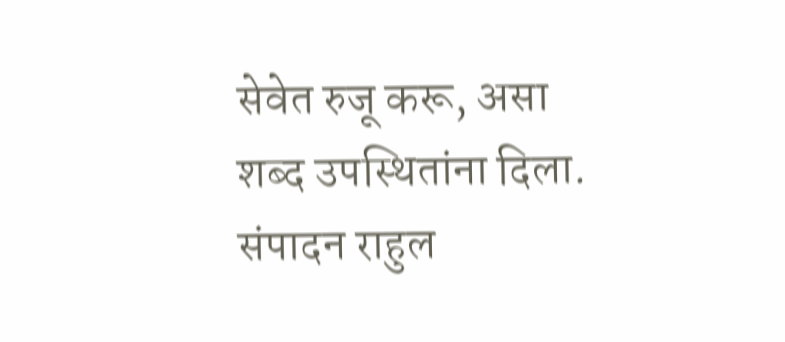सेवेत रुजू करू, असा शब्द उपस्थितांना दिला.  संपादन राहुल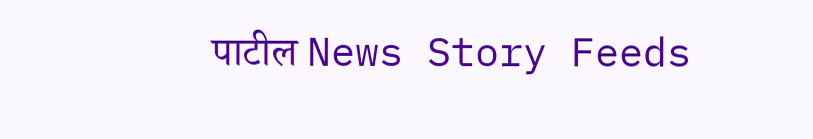पाटील News Story Feeds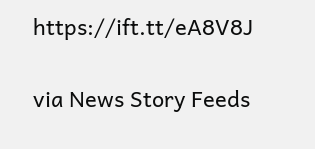https://ift.tt/eA8V8J


via News Story Feeds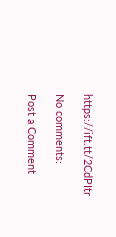https://ift.tt/2CdPItr

No comments:

Post a Comment